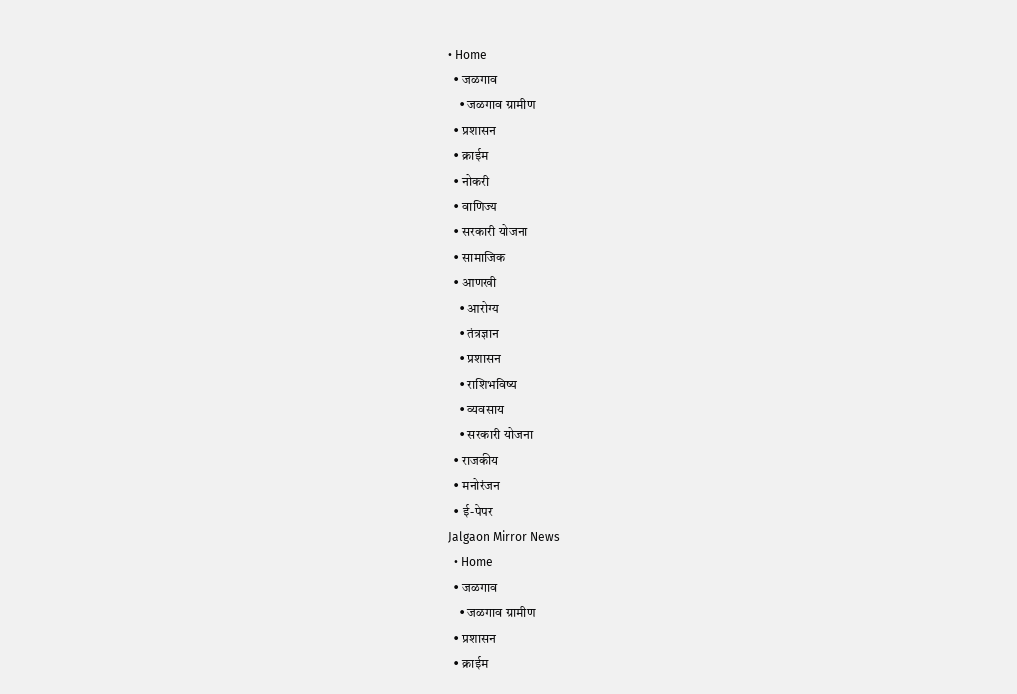• Home
  • जळगाव
    • जळगाव ग्रामीण
  • प्रशासन
  • क्राईम
  • नोकरी
  • वाणिज्य
  • सरकारी योजना
  • सामाजिक
  • आणखी
    • आरोग्य
    • तंत्रज्ञान
    • प्रशासन
    • राशिभविष्य
    • व्यवसाय
    • सरकारी योजना
  • राजकीय
  • मनोरंजन
  • ई-पेपर
Jalgaon Mirror News
  • Home
  • जळगाव
    • जळगाव ग्रामीण
  • प्रशासन
  • क्राईम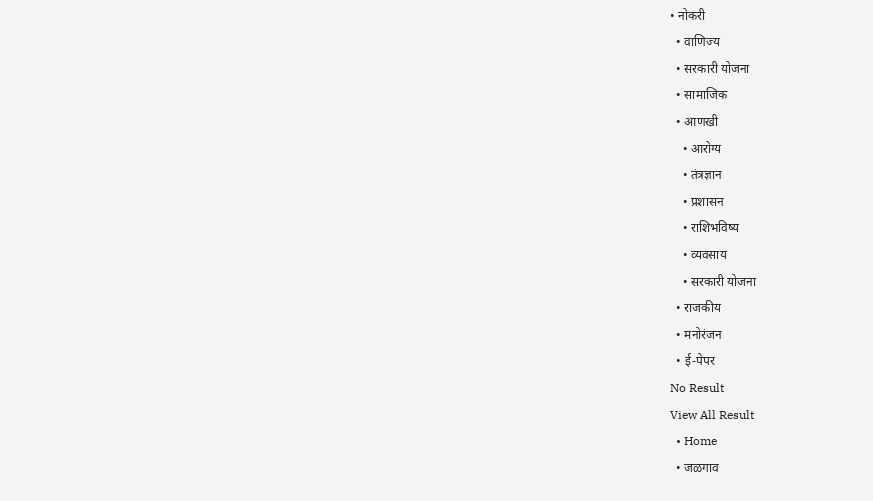• नोकरी
  • वाणिज्य
  • सरकारी योजना
  • सामाजिक
  • आणखी
    • आरोग्य
    • तंत्रज्ञान
    • प्रशासन
    • राशिभविष्य
    • व्यवसाय
    • सरकारी योजना
  • राजकीय
  • मनोरंजन
  • ई-पेपर
No Result
View All Result
  • Home
  • जळगाव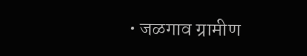• जळगाव ग्रामीण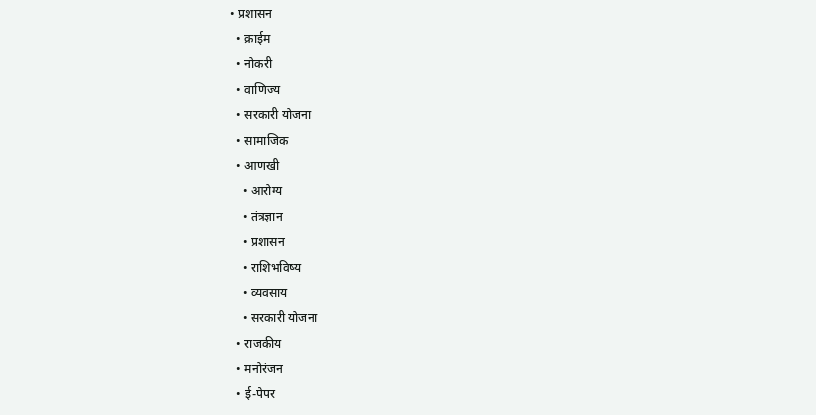• प्रशासन
  • क्राईम
  • नोकरी
  • वाणिज्य
  • सरकारी योजना
  • सामाजिक
  • आणखी
    • आरोग्य
    • तंत्रज्ञान
    • प्रशासन
    • राशिभविष्य
    • व्यवसाय
    • सरकारी योजना
  • राजकीय
  • मनोरंजन
  • ई-पेपर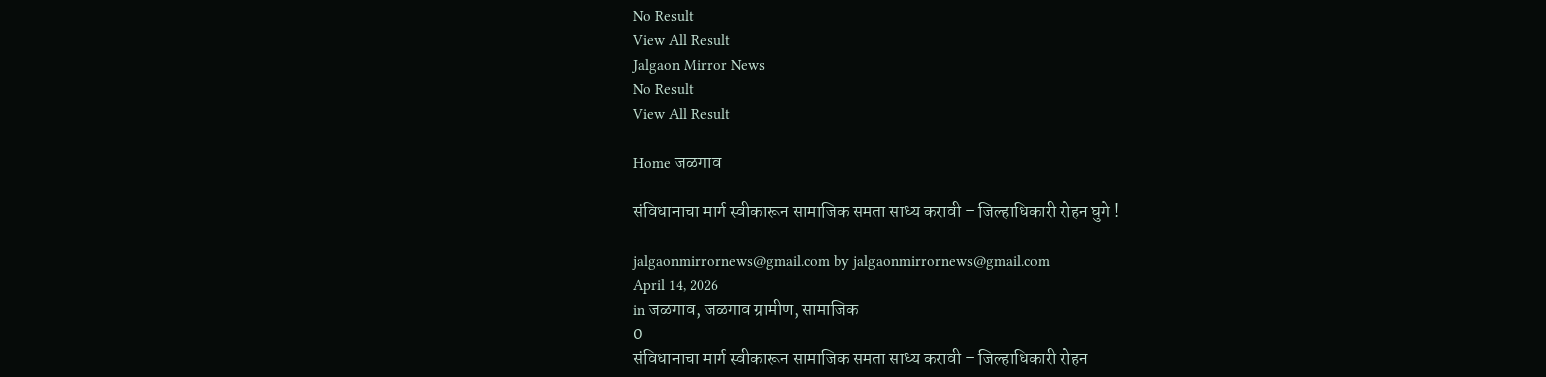No Result
View All Result
Jalgaon Mirror News
No Result
View All Result

Home जळगाव

संविधानाचा मार्ग स्वीकारून सामाजिक समता साध्य करावी – जिल्हाधिकारी रोहन घुगे !

jalgaonmirrornews@gmail.com by jalgaonmirrornews@gmail.com
April 14, 2026
in जळगाव, जळगाव ग्रामीण, सामाजिक
0
संविधानाचा मार्ग स्वीकारून सामाजिक समता साध्य करावी – जिल्हाधिकारी रोहन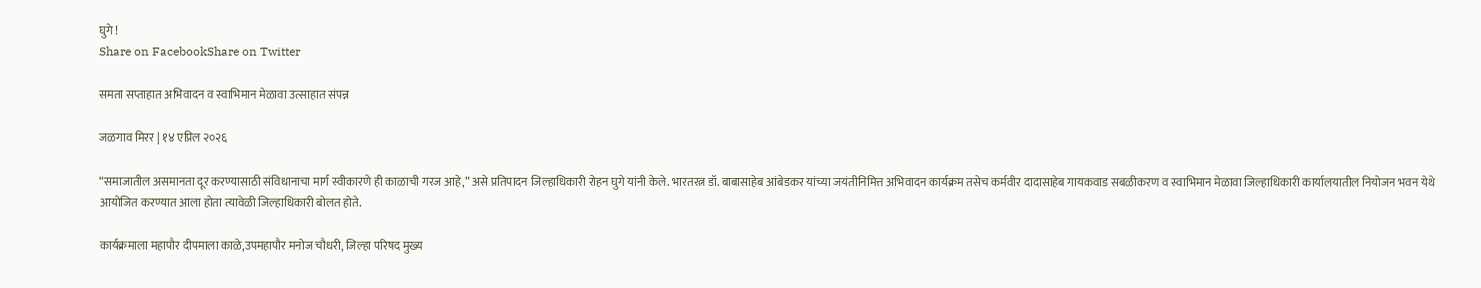घुगे !
Share on FacebookShare on Twitter

समता सप्ताहात अभिवादन व स्वाभिमान मेळावा उत्साहात संपन्न

जळगाव मिरर | १४ एप्रिल २०२६

“समाजातील असमानता दूर करण्यासाठी संविधानाचा मार्ग स्वीकारणे ही काळाची गरज आहे,” असे प्रतिपादन जिल्हाधिकारी रोहन घुगे यांनी केले. भारतरत्न डॉ. बाबासाहेब आंबेडकर यांच्या जयंतीनिमित्त अभिवादन कार्यक्रम तसेच कर्मवीर दादासाहेब गायकवाड सबळीकरण व स्वाभिमान मेळावा जिल्हाधिकारी कार्यालयातील नियोजन भवन येथे आयोजित करण्यात आला होता त्यावेळी जिल्हाधिकारी बोलत होते.

कार्यक्रमाला महापौर दीपमाला काळे,उपमहापौर मनोज चौधरी, जिल्हा परिषद मुख्य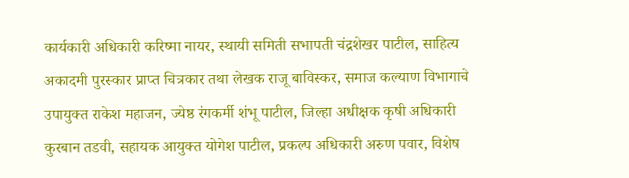कार्यकारी अधिकारी करिष्मा नायर, स्थायी समिती सभापती चंद्रशेखर पाटील, साहित्य अकादमी पुरस्कार प्राप्त चित्रकार तथा लेखक राजू बाविस्कर, समाज कल्याण विभागाचे उपायुक्त राकेश महाजन, ज्येष्ठ रंगकर्मी शंभू पाटील, जिल्हा अधीक्षक कृषी अधिकारी कुरबान तडवी, सहायक आयुक्त योगेश पाटील, प्रकल्प अधिकारी अरुण पवार, विशेष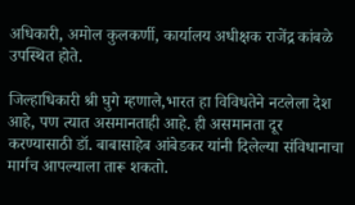अधिकारी, अमोल कुलकर्णी, कार्यालय अधीक्षक राजेंद्र कांबळे उपस्थित होते.

जिल्हाधिकारी श्री घुगे म्हणाले,भारत हा विविधतेने नटलेला देश आहे, पण त्यात असमानताही आहे. ही असमानता दूर करण्यासाठी डॉ. बाबासाहेब आंबेडकर यांनी दिलेल्या संविधानाचा मार्गच आपल्याला तारू शकतो.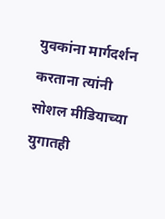युवकांना मार्गदर्शन करताना त्यांनी सोशल मीडियाच्या युगातही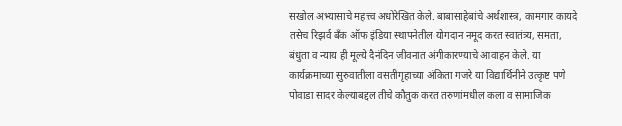सखोल अभ्यासाचे महत्त्व अधोरेखित केले. बाबासाहेबांचे अर्थशास्त्र, कामगार कायदे तसेच रिझर्व बँक ऑफ इंडिया स्थापनेतील योगदान नमूद करत स्वातंत्र्य, समता, बंधुता व न्याय ही मूल्ये दैनंदिन जीवनात अंगीकारण्याचे आवाहन केले. या कार्यक्रमाच्या सुरुवातीला वसतीगृहाच्या अंकिता गजरे या विद्यार्थिनीने उत्कृष्ट पणे पोवाडा सादर केल्याबद्दल तीचे कौतुक करत तरुणांमधील कला व सामाजिक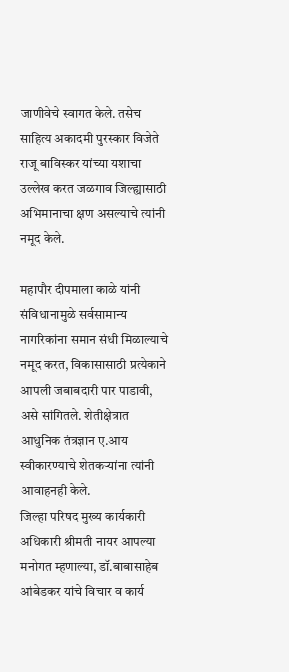जाणीवेचे स्वागत केले. तसेच साहित्य अकादमी पुरस्कार विजेते राजू बाविस्कर यांच्या यशाचा उल्लेख करत जळगाव जिल्ह्यासाठी अभिमानाचा क्षण असल्याचे त्यांनी नमूद केले.

महापौर दीपमाला काळे यांनी संविधानामुळे सर्वसामान्य नागरिकांना समान संधी मिळाल्याचे नमूद करत, विकासासाठी प्रत्येकाने आपली जबाबदारी पार पाडावी, असे सांगितले. शेतीक्षेत्रात आधुनिक तंत्रज्ञान ए.आय स्वीकारण्याचे शेतकऱ्यांना त्यांनी आवाहनही केले.
जिल्हा परिषद मुख्य कार्यकारी अधिकारी श्रीमती नायर आपल्या मनोगत म्हणाल्या, डॉ.बाबासाहेब आंबेडकर यांचे विचार व कार्य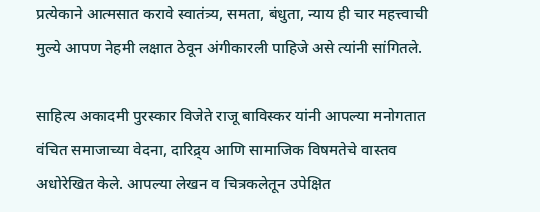प्रत्येकाने आत्मसात करावे स्वातंत्र्य, समता, बंधुता, न्याय ही चार महत्त्वाची मुल्ये आपण नेहमी लक्षात ठेवून अंगीकारली पाहिजे असे त्यांनी सांगितले.

साहित्य अकादमी पुरस्कार विजेते राजू बाविस्कर यांनी आपल्या मनोगतात वंचित समाजाच्या वेदना, दारिद्र्य आणि सामाजिक विषमतेचे वास्तव अधोरेखित केले. आपल्या लेखन व चित्रकलेतून उपेक्षित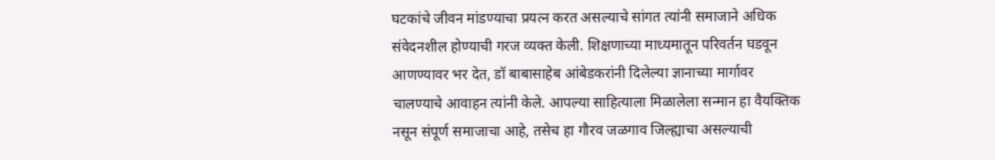घटकांचे जीवन मांडण्याचा प्रयत्न करत असल्याचे सांगत त्यांनी समाजाने अधिक संवेदनशील होण्याची गरज व्यक्त केली. शिक्षणाच्या माध्यमातून परिवर्तन घडवून आणण्यावर भर देत, डॉ बाबासाहेब आंबेडकरांनी दिलेल्या ज्ञानाच्या मार्गावर चालण्याचे आवाहन त्यांनी केले. आपल्या साहित्याला मिळालेला सन्मान हा वैयक्तिक नसून संपूर्ण समाजाचा आहे, तसेच हा गौरव जळगाव जिल्ह्याचा असल्याची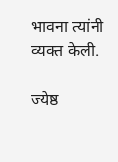भावना त्यांनी व्यक्त केली.

ज्येष्ठ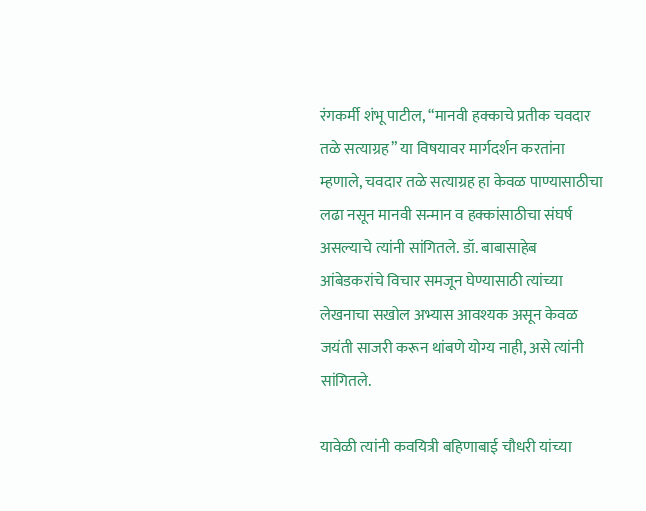रंगकर्मी शंभू पाटील, “मानवी हक्काचे प्रतीक चवदार तळे सत्याग्रह” या विषयावर मार्गदर्शन करतांना म्हणाले, चवदार तळे सत्याग्रह हा केवळ पाण्यासाठीचा लढा नसून मानवी सन्मान व हक्कांसाठीचा संघर्ष असल्याचे त्यांनी सांगितले. डॉ. बाबासाहेब आंबेडकरांचे विचार समजून घेण्यासाठी त्यांच्या लेखनाचा सखोल अभ्यास आवश्यक असून केवळ जयंती साजरी करून थांबणे योग्य नाही, असे त्यांनी सांगितले.

यावेळी त्यांनी कवयित्री बहिणाबाई चौधरी यांच्या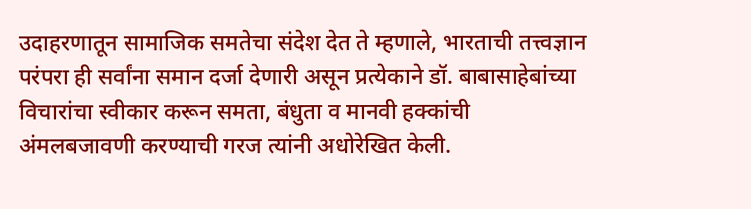उदाहरणातून सामाजिक समतेचा संदेश देत ते म्हणाले, भारताची तत्त्वज्ञान परंपरा ही सर्वांना समान दर्जा देणारी असून प्रत्येकाने डॉ. बाबासाहेबांच्या विचारांचा स्वीकार करून समता, बंधुता व मानवी हक्कांची अंमलबजावणी करण्याची गरज त्यांनी अधोरेखित केली.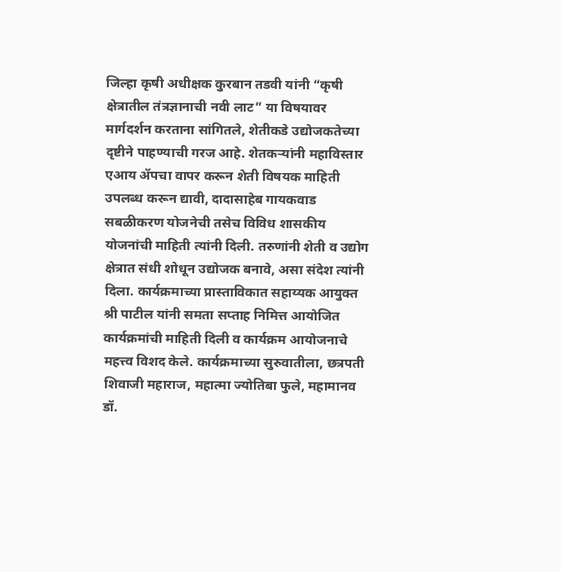जिल्हा कृषी अधीक्षक कुरबान तडवी यांनी “कृषी क्षेत्रातील तंत्रज्ञानाची नवी लाट” या विषयावर मार्गदर्शन करताना सांगितले, शेतीकडे उद्योजकतेच्या दृष्टीने पाहण्याची गरज आहे. शेतकऱ्यांनी महाविस्तार एआय ॲपचा वापर करून शेती विषयक माहिती उपलब्ध करून द्यावी, दादासाहेब गायकवाड सबळीकरण योजनेची तसेच विविध शासकीय योजनांची माहिती त्यांनी दिली. तरुणांनी शेती व उद्योग क्षेत्रात संधी शोधून उद्योजक बनावे, असा संदेश त्यांनी दिला. कार्यक्रमाच्या प्रास्ताविकात सहाय्यक आयुक्त श्री पाटील यांनी समता सप्ताह निमित्त आयोजित कार्यक्रमांची माहिती दिली व कार्यक्रम आयोजनाचे महत्त्व विशद केले. कार्यक्रमाच्या सुरुवातीला, छत्रपती शिवाजी महाराज, महात्मा ज्योतिबा फुले, महामानव डॉ.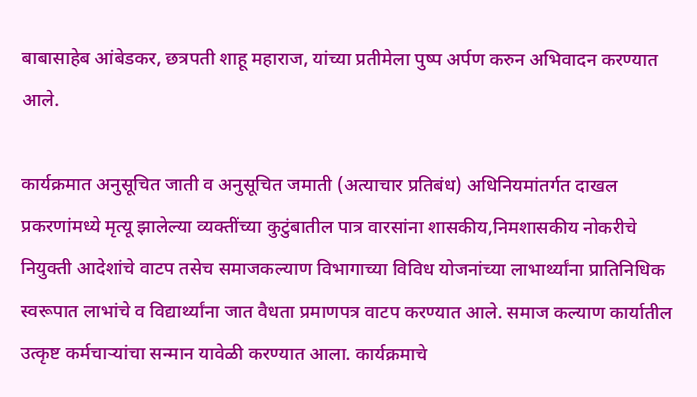बाबासाहेब आंबेडकर, छत्रपती शाहू महाराज, यांच्या प्रतीमेला पुष्प अर्पण करुन अभिवादन करण्यात आले.

कार्यक्रमात अनुसूचित जाती व अनुसूचित जमाती (अत्याचार प्रतिबंध) अधिनियमांतर्गत दाखल प्रकरणांमध्ये मृत्यू झालेल्या व्यक्तींच्या कुटुंबातील पात्र वारसांना शासकीय,निमशासकीय नोकरीचे नियुक्ती आदेशांचे वाटप तसेच समाजकल्याण विभागाच्या विविध योजनांच्या लाभार्थ्यांना प्रातिनिधिक स्वरूपात लाभांचे व विद्यार्थ्यांना जात वैधता प्रमाणपत्र वाटप करण्यात आले. समाज कल्याण कार्यातील उत्कृष्ट कर्मचाऱ्यांचा सन्मान यावेळी करण्यात आला. कार्यक्रमाचे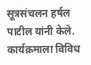सूत्रसंचलन हर्षल पाटील यांनी केले. कार्यक्रमाला विविध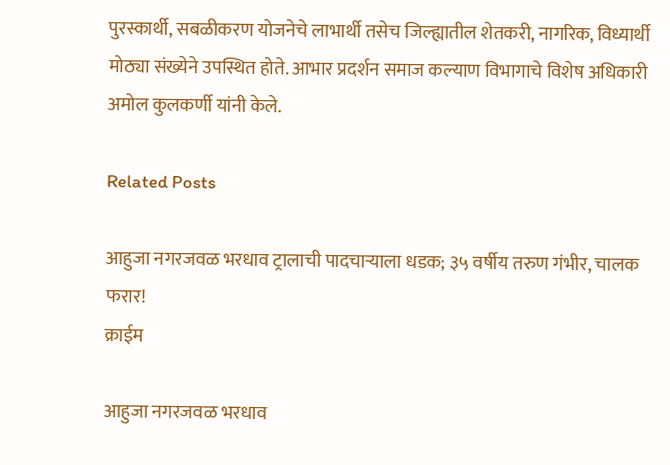पुरस्कार्थी, सबळीकरण योजनेचे लाभार्थी तसेच जिल्ह्यातील शेतकरी, नागरिक, विध्यार्थी मोठ्या संख्येने उपस्थित होते. आभार प्रदर्शन समाज कल्याण विभागाचे विशेष अधिकारी अमोल कुलकर्णी यांनी केले.

Related Posts

आहुजा नगरजवळ भरधाव ट्रालाची पादचाऱ्याला धडक; ३५ वर्षीय तरुण गंभीर, चालक फरार!
क्राईम

आहुजा नगरजवळ भरधाव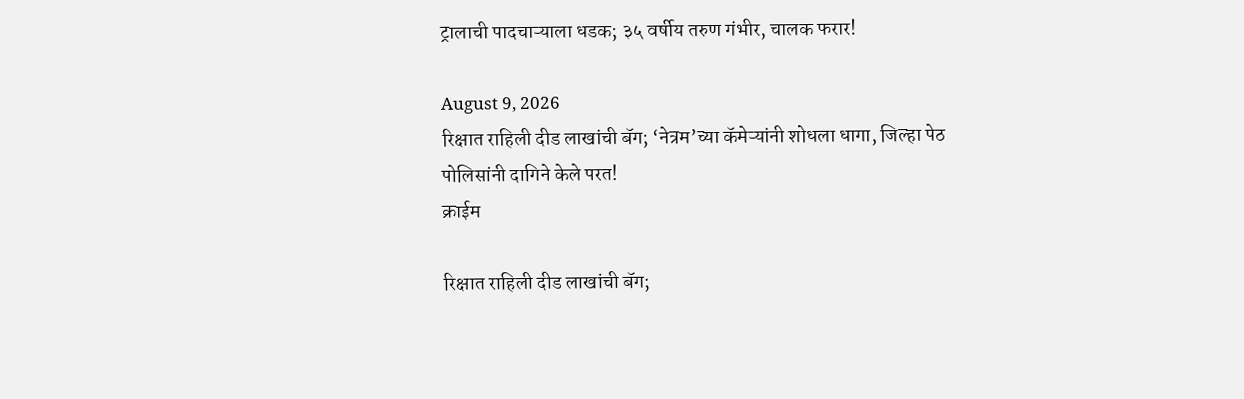ट्रालाची पादचाऱ्याला धडक; ३५ वर्षीय तरुण गंभीर, चालक फरार!

August 9, 2026
रिक्षात राहिली दीड लाखांची बॅग; ‘नेत्रम’च्या कॅमेऱ्यांनी शोधला धागा, जिल्हा पेठ पोलिसांनी दागिने केले परत!
क्राईम

रिक्षात राहिली दीड लाखांची बॅग;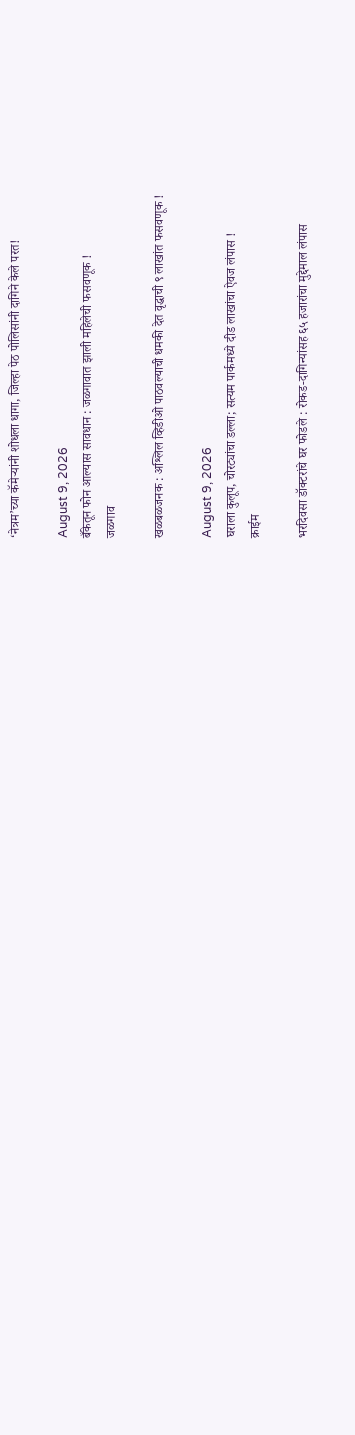‘नेत्रम’च्या कॅमेऱ्यांनी शोधला धागा, जिल्हा पेठ पोलिसांनी दागिने केले परत!

August 9, 2026
बँकेतून फोन आल्यास सावधान : जळगावात झाली महिलेची फसवणूक !
जळगाव

खळबळजनक : अश्लिल व्हिडीओ पाठवल्याची धमकी देत वृद्धाची ९ लाखांत फसवणूक !

August 9, 2026
घराला कुलूप, चोरट्यांचा डल्ला; सत्यम पार्कमध्ये दीड लाखांचा ऐवज लंपास !
क्राईम

भरदिवसा डॉक्टरांचे घर फोडले : रोकड-दागिन्यांसह ६५ हजारांचा मुद्देमाल लंपास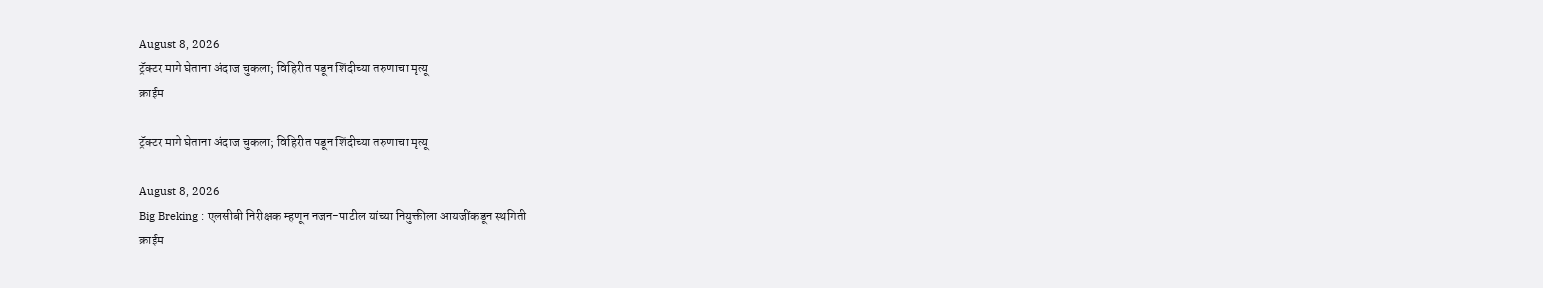August 8, 2026
ट्रॅक्टर मागे घेताना अंदाज चुकला; विहिरीत पडून शिंदीच्या तरुणाचा मृत्यू
क्राईम

ट्रॅक्टर मागे घेताना अंदाज चुकला; विहिरीत पडून शिंदीच्या तरुणाचा मृत्यू

August 8, 2026
Big Breking : एलसीबी निरीक्षक म्हणून नजन-पाटील यांच्या नियुक्तीला आयजींकडून स्थगिती
क्राईम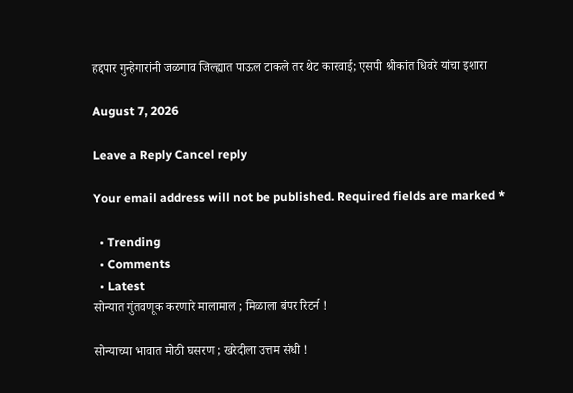हद्दपार गुन्हेगारांनी जळगाव जिल्ह्यात पाऊल टाकले तर थेट कारवाई; एसपी श्रीकांत धिवरे यांचा इशारा

August 7, 2026

Leave a Reply Cancel reply

Your email address will not be published. Required fields are marked *

  • Trending
  • Comments
  • Latest
सोन्यात गुंतवणूक करणारे मालामाल ; मिळाला बंपर रिटर्न !

सोन्याच्या भावात मोठी घसरण ; खरेदीला उत्तम संधी !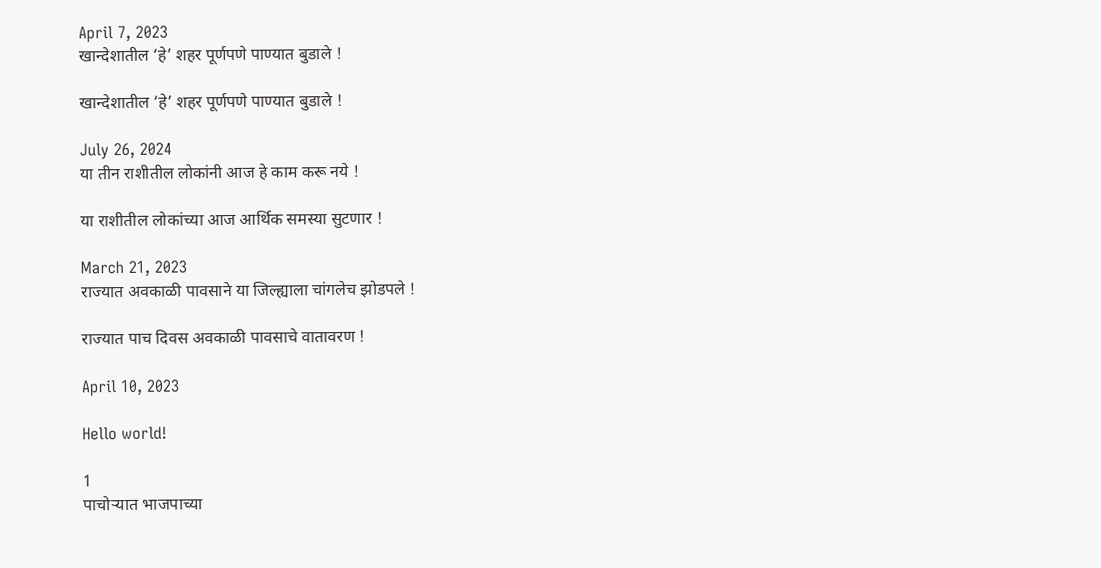April 7, 2023
खान्देशातील ‘हे’ शहर पूर्णपणे पाण्यात बुडाले !

खान्देशातील ‘हे’ शहर पूर्णपणे पाण्यात बुडाले !

July 26, 2024
या तीन राशीतील लोकांनी आज हे काम करू नये !

या राशीतील लोकांच्या आज आर्थिक समस्या सुटणार !

March 21, 2023
राज्यात अवकाळी पावसाने या जिल्ह्याला चांगलेच झोडपले !

राज्यात पाच दिवस अवकाळी पावसाचे वातावरण !

April 10, 2023

Hello world!

1
पाचोऱ्यात भाजपाच्या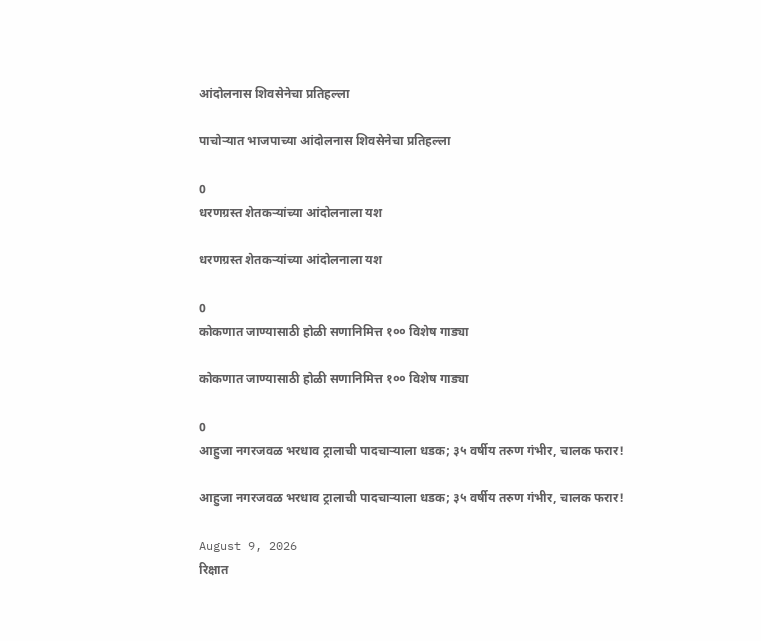आंदोलनास शिवसेनेचा प्रतिहल्ला

पाचोऱ्यात भाजपाच्या आंदोलनास शिवसेनेचा प्रतिहल्ला

0
धरणग्रस्त शेतकऱ्यांच्या आंदोलनाला यश

धरणग्रस्त शेतकऱ्यांच्या आंदोलनाला यश

0
कोकणात जाण्यासाठी होळी सणानिमित्त १०० विशेष गाड्या

कोकणात जाण्यासाठी होळी सणानिमित्त १०० विशेष गाड्या

0
आहुजा नगरजवळ भरधाव ट्रालाची पादचाऱ्याला धडक; ३५ वर्षीय तरुण गंभीर, चालक फरार!

आहुजा नगरजवळ भरधाव ट्रालाची पादचाऱ्याला धडक; ३५ वर्षीय तरुण गंभीर, चालक फरार!

August 9, 2026
रिक्षात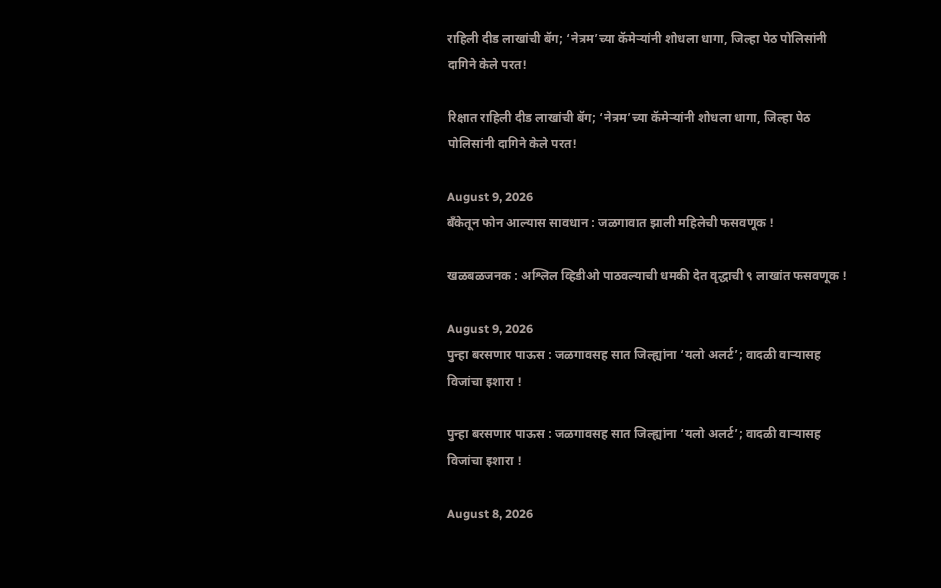राहिली दीड लाखांची बॅग; ‘नेत्रम’च्या कॅमेऱ्यांनी शोधला धागा, जिल्हा पेठ पोलिसांनी दागिने केले परत!

रिक्षात राहिली दीड लाखांची बॅग; ‘नेत्रम’च्या कॅमेऱ्यांनी शोधला धागा, जिल्हा पेठ पोलिसांनी दागिने केले परत!

August 9, 2026
बँकेतून फोन आल्यास सावधान : जळगावात झाली महिलेची फसवणूक !

खळबळजनक : अश्लिल व्हिडीओ पाठवल्याची धमकी देत वृद्धाची ९ लाखांत फसवणूक !

August 9, 2026
पुन्हा बरसणार पाऊस : जळगावसह सात जिल्ह्यांना ‘यलो अलर्ट’; वादळी वाऱ्यासह विजांचा इशारा !

पुन्हा बरसणार पाऊस : जळगावसह सात जिल्ह्यांना ‘यलो अलर्ट’; वादळी वाऱ्यासह विजांचा इशारा !

August 8, 2026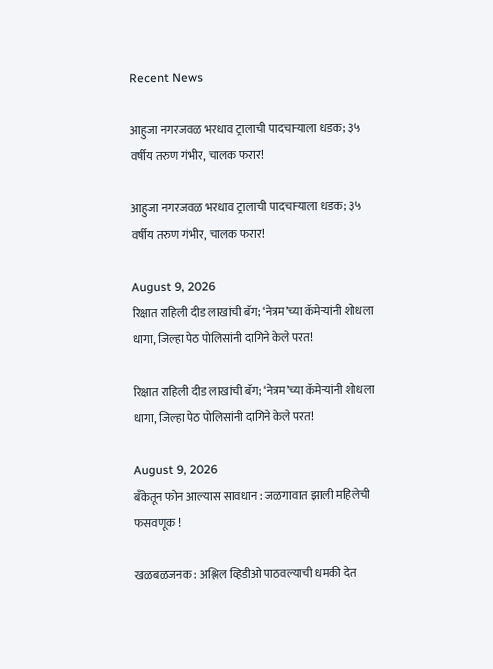Recent News

आहुजा नगरजवळ भरधाव ट्रालाची पादचाऱ्याला धडक; ३५ वर्षीय तरुण गंभीर, चालक फरार!

आहुजा नगरजवळ भरधाव ट्रालाची पादचाऱ्याला धडक; ३५ वर्षीय तरुण गंभीर, चालक फरार!

August 9, 2026
रिक्षात राहिली दीड लाखांची बॅग; ‘नेत्रम’च्या कॅमेऱ्यांनी शोधला धागा, जिल्हा पेठ पोलिसांनी दागिने केले परत!

रिक्षात राहिली दीड लाखांची बॅग; ‘नेत्रम’च्या कॅमेऱ्यांनी शोधला धागा, जिल्हा पेठ पोलिसांनी दागिने केले परत!

August 9, 2026
बँकेतून फोन आल्यास सावधान : जळगावात झाली महिलेची फसवणूक !

खळबळजनक : अश्लिल व्हिडीओ पाठवल्याची धमकी देत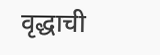वृद्धाची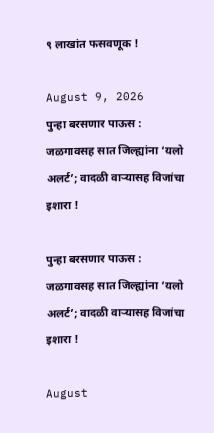९ लाखांत फसवणूक !

August 9, 2026
पुन्हा बरसणार पाऊस : जळगावसह सात जिल्ह्यांना ‘यलो अलर्ट’; वादळी वाऱ्यासह विजांचा इशारा !

पुन्हा बरसणार पाऊस : जळगावसह सात जिल्ह्यांना ‘यलो अलर्ट’; वादळी वाऱ्यासह विजांचा इशारा !

August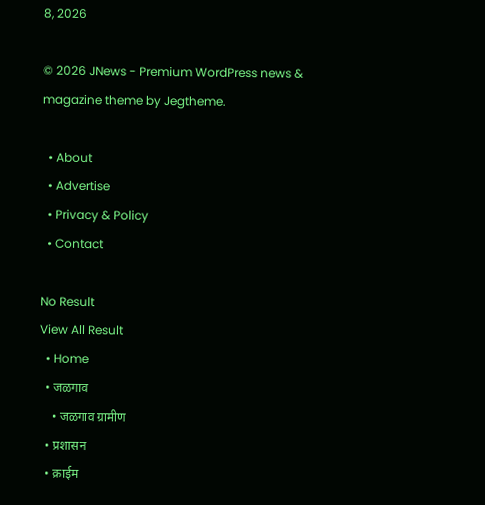8, 2026

© 2026 JNews - Premium WordPress news & magazine theme by Jegtheme.

  • About
  • Advertise
  • Privacy & Policy
  • Contact

No Result
View All Result
  • Home
  • जळगाव
    • जळगाव ग्रामीण
  • प्रशासन
  • क्राईम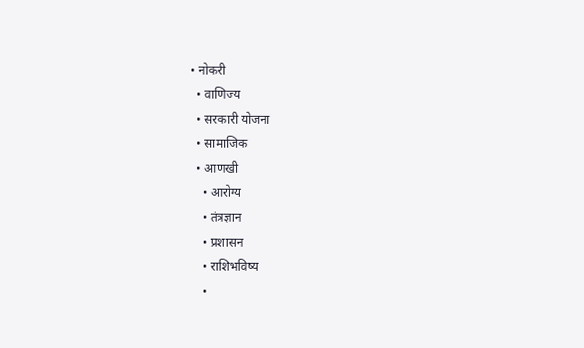• नोकरी
  • वाणिज्य
  • सरकारी योजना
  • सामाजिक
  • आणखी
    • आरोग्य
    • तंत्रज्ञान
    • प्रशासन
    • राशिभविष्य
    •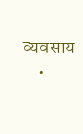व्यवसाय
    •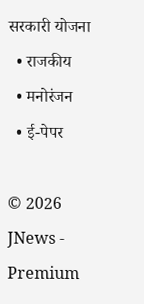सरकारी योजना
  • राजकीय
  • मनोरंजन
  • ई-पेपर

© 2026 JNews - Premium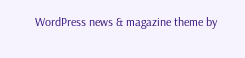WordPress news & magazine theme by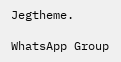Jegtheme.

WhatsApp Group